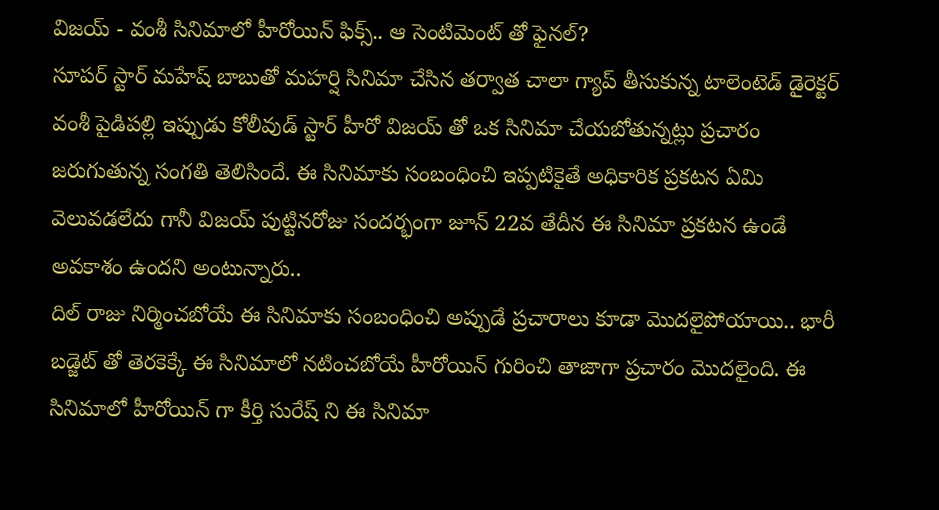విజయ్ - వంశీ సినిమాలో హీరోయిన్ ఫిక్స్.. ఆ సెంటిమెంట్ తో ఫైనల్?
సూపర్ స్టార్ మహేష్ బాబుతో మహర్షి సినిమా చేసిన తర్వాత చాలా గ్యాప్ తీసుకున్న టాలెంటెడ్ డైరెక్టర్ వంశీ పైడిపల్లి ఇప్పుడు కోలీవుడ్ స్టార్ హీరో విజయ్ తో ఒక సినిమా చేయబోతున్నట్లు ప్రచారం జరుగుతున్న సంగతి తెలిసిందే. ఈ సినిమాకు సంబంధించి ఇప్పటికైతే అధికారిక ప్రకటన ఏమి వెలువడలేదు గానీ విజయ్ పుట్టినరోజు సందర్భంగా జూన్ 22వ తేదీన ఈ సినిమా ప్రకటన ఉండే అవకాశం ఉందని అంటున్నారు..
దిల్ రాజు నిర్మించబోయే ఈ సినిమాకు సంబంధించి అప్పుడే ప్రచారాలు కూడా మొదలైపోయాయి.. భారీ బడ్జెట్ తో తెరకెక్కే ఈ సినిమాలో నటించబోయే హీరోయిన్ గురించి తాజాగా ప్రచారం మొదలైంది. ఈ సినిమాలో హీరోయిన్ గా కీర్తి సురేష్ ని ఈ సినిమా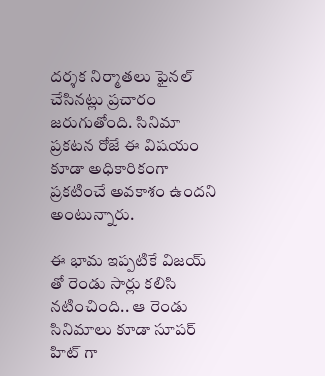దర్శక నిర్మాతలు ఫైనల్ చేసినట్లు ప్రచారం జరుగుతోంది. సినిమా ప్రకటన రోజే ఈ విషయం కూడా అధికారికంగా ప్రకటించే అవకాశం ఉందని అంటున్నారు.

ఈ భామ ఇప్పటికే విజయ్ తో రెండు సార్లు కలిసి నటించింది.. ఆ రెండు సినిమాలు కూడా సూపర్ హిట్ గా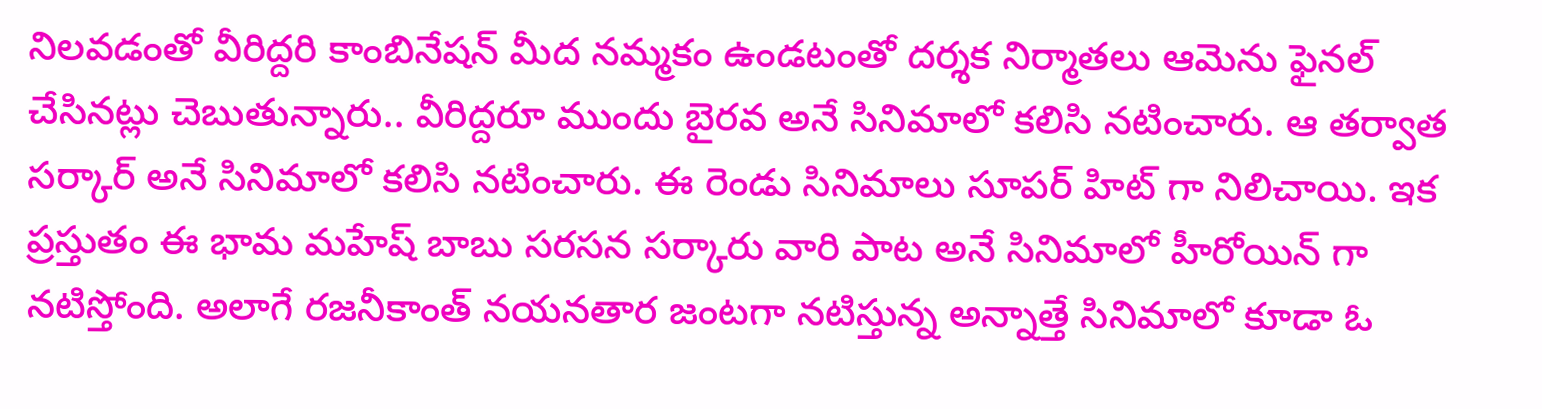నిలవడంతో వీరిద్దరి కాంబినేషన్ మీద నమ్మకం ఉండటంతో దర్శక నిర్మాతలు ఆమెను ఫైనల్ చేసినట్లు చెబుతున్నారు.. వీరిద్దరూ ముందు బైరవ అనే సినిమాలో కలిసి నటించారు. ఆ తర్వాత సర్కార్ అనే సినిమాలో కలిసి నటించారు. ఈ రెండు సినిమాలు సూపర్ హిట్ గా నిలిచాయి. ఇక ప్రస్తుతం ఈ భామ మహేష్ బాబు సరసన సర్కారు వారి పాట అనే సినిమాలో హీరోయిన్ గా నటిస్తోంది. అలాగే రజనీకాంత్ నయనతార జంటగా నటిస్తున్న అన్నాత్తే సినిమాలో కూడా ఓ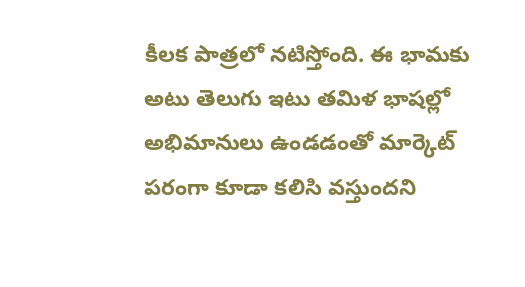కీలక పాత్రలో నటిస్తోంది. ఈ భామకు అటు తెలుగు ఇటు తమిళ భాషల్లో అభిమానులు ఉండడంతో మార్కెట్ పరంగా కూడా కలిసి వస్తుందని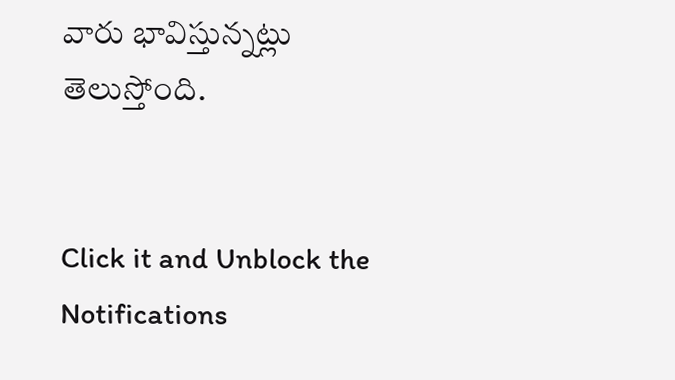వారు భావిస్తున్నట్లు తెలుస్తోంది.


Click it and Unblock the Notifications